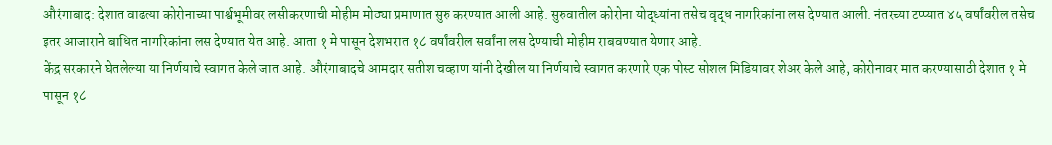औरंगाबाद: देशात वाढत्या कोरोनाच्या पार्श्वभूमीवर लसीकरणाची मोहीम मोठ्या प्रमाणात सुरु करण्यात आली आहे. सुरुवातील कोरोना योद्ध्यांना तसेच वृद्ध नागरिकांना लस देण्यात आली. नंतरच्या टप्प्यात ४५ वर्षांवरील तसेच इतर आजाराने बाधित नागरिकांना लस देण्यात येत आहे. आता १ मे पासून देशभरात १८ वर्षांवरील सर्वांना लस देण्याची मोहीम राबवण्यात येणार आहे.
केंद्र सरकारने घेतलेल्या या निर्णयाचे स्वागत केले जात आहे. औरंगाबादचे आमदार सतीश चव्हाण यांनी देखील या निर्णयाचे स्वागत करणारे एक पोस्ट सोशल मिडियावर शेअर केले आहे, कोरोनावर मात करण्यासाठी देशात १ मे पासून १८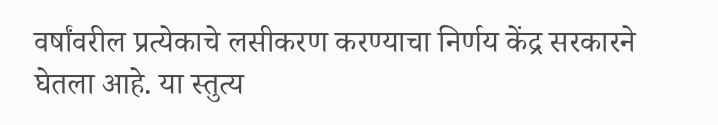वर्षांवरील प्रत्येकाचे लसीकरण करण्याचा निर्णय केंद्र सरकारने घेतला आहे. या स्तुत्य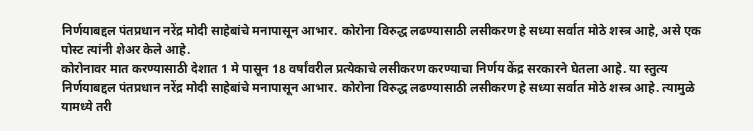निर्णयाबद्दल पंतप्रधान नरेंद्र मोदी साहेबांचे मनापासून आभार. कोरोना विरुद्ध लढण्यासाठी लसीकरण हे सध्या सर्वात मोठे शस्त्र आहे, असे एक पोस्ट त्यांनी शेअर केले आहे.
कोरोनावर मात करण्यासाठी देशात 1 मे पासून 18 वर्षांवरील प्रत्येकाचे लसीकरण करण्याचा निर्णय केंद्र सरकारने घेतला आहे. या स्तुत्य निर्णयाबद्दल पंतप्रधान नरेंद्र मोदी साहेबांचे मनापासून आभार. कोरोना विरुद्ध लढण्यासाठी लसीकरण हे सध्या सर्वात मोठे शस्त्र आहे. त्यामुळे यामध्ये तरी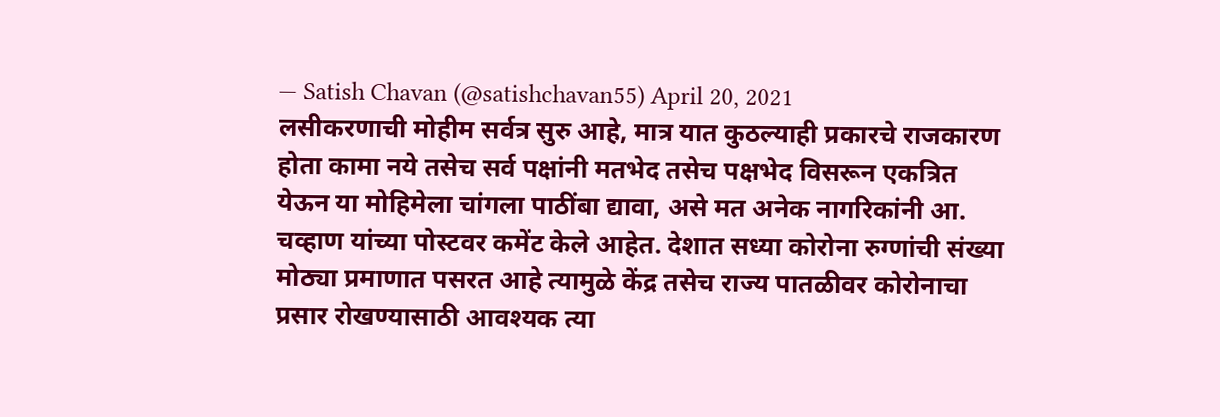— Satish Chavan (@satishchavan55) April 20, 2021
लसीकरणाची मोहीम सर्वत्र सुरु आहे, मात्र यात कुठल्याही प्रकारचे राजकारण होता कामा नये तसेच सर्व पक्षांनी मतभेद तसेच पक्षभेद विसरून एकत्रित येऊन या मोहिमेला चांगला पाठींबा द्यावा, असे मत अनेक नागरिकांनी आ. चव्हाण यांच्या पोस्टवर कमेंट केले आहेत. देशात सध्या कोरोना रुग्णांची संख्या मोठ्या प्रमाणात पसरत आहे त्यामुळे केंद्र तसेच राज्य पातळीवर कोरोनाचा प्रसार रोखण्यासाठी आवश्यक त्या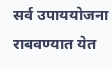सर्व उपाययोजना राबवण्यात येत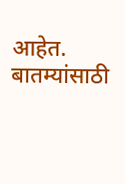आहेत.
बातम्यांसाठी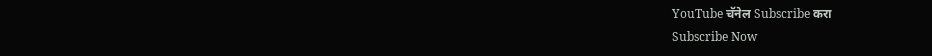YouTube चॅनेल Subscribe करा
Subscribe Now